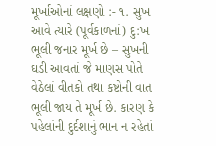મૂર્ખાઓનાં લક્ષણો :- ૧. સુખ આવે ત્યારે (પૂર્વકાળનાં) દુ:ખ ભૂલી જનાર મૂર્ખ છે – સુખની ઘડી આવતાં જે માણસ પોતે વેઠેલાં વીતકો તથા કષ્ટોની વાત ભૂલી જાય તે મૂર્ખ છે. કારણ કે પહેલાંની દુર્દશાનું ભાન ન રહેતાં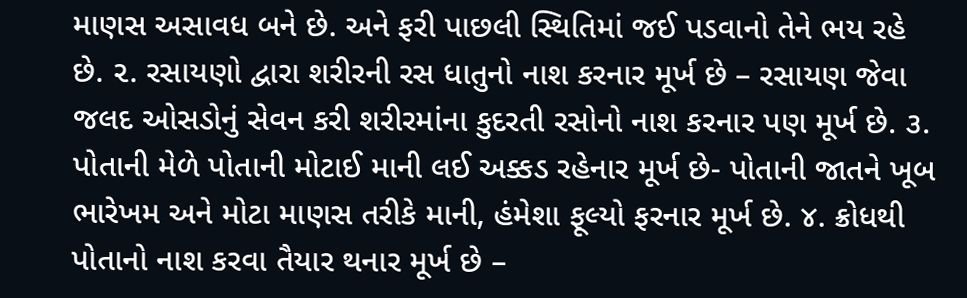માણસ અસાવધ બને છે. અને ફરી પાછલી સ્થિતિમાં જઈ પડવાનો તેને ભય રહે છે. ૨. રસાયણો દ્વારા શરીરની રસ ધાતુનો નાશ કરનાર મૂર્ખ છે – રસાયણ જેવા જલદ ઓસડોનું સેવન કરી શરીરમાંના કુદરતી રસોનો નાશ કરનાર પણ મૂર્ખ છે. ૩. પોતાની મેળે પોતાની મોટાઈ માની લઈ અક્કડ રહેનાર મૂર્ખ છે- પોતાની જાતને ખૂબ ભારેખમ અને મોટા માણસ તરીકે માની, હંમેશા ફૂલ્યો ફરનાર મૂર્ખ છે. ૪. ક્રોધથી પોતાનો નાશ કરવા તૈયાર થનાર મૂર્ખ છે –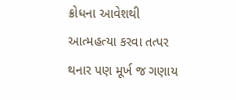ક્રોધના આવેશથી આત્મહત્યા કરવા તત્પર થનાર પણ મૂર્ખ જ ગણાય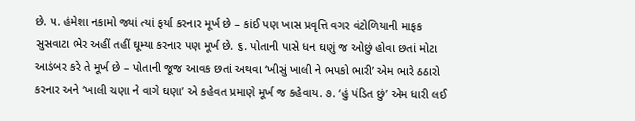છે. ૫. હંમેશા નકામો જ્યાં ત્યાં ફર્યા કરનાર મૂર્ખ છે – કાંઈ પણ ખાસ પ્રવૃત્તિ વગર વંટોળિયાની માફક સુસવાટા ભેર અહીં તહીં ઘૂમ્યા કરનાર પણ મૂર્ખ છે. ૬. પોતાની પાસે ધન ઘણું જ ઓછું હોવા છતાં મોટા આડંબર કરે તે મૂર્ખ છે – પોતાની જૂજ આવક છતાં અથવા ‘ખીસું ખાલી ને ભપકો ભારી’ એમ ભારે ઠઠારો કરનાર અને ‘ખાલી ચણા ને વાગે ઘણા’ એ કહેવત પ્રમાણે મૂર્ખ જ કહેવાય. ૭. ‘હું પંડિત છું’ એમ ધારી લઈ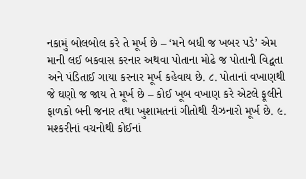નકામું બોલબોલ કરે તે મૂર્ખ છે – ‘મને બધી જ ખબર પડે’ એમ માની લઈ બકવાસ કરનાર અથવા પોતાના મોઢે જ પોતાની વિદ્વતા અને પંડિતાઈ ગાયા કરનાર મૂર્ખ કહેવાય છે. ૮. પોતાનાં વખાણથી જે ઘણો જ જાય તે મૂર્ખ છે – કોઈ ખૂબ વખાણ કરે એટલે ફૂલીને ફાળકો બની જનાર તથા ખુશામતનાં ગીતોથી રીઝનારો મૂર્ખ છે. ૯. મશ્કરીનાં વચનોથી કોઈનાં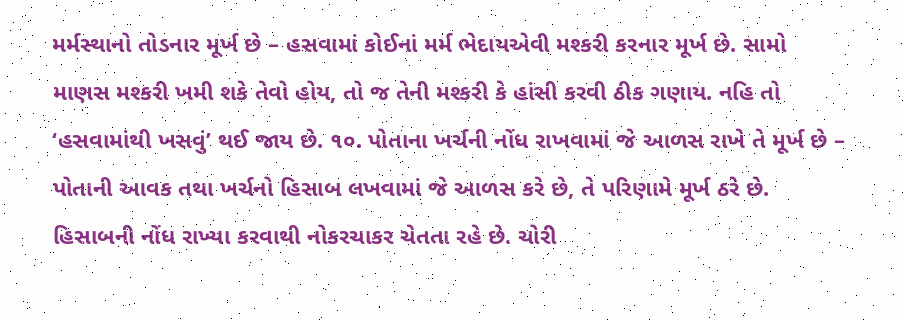મર્મસ્થાનો તોડનાર મૂર્ખ છે – હસવામાં કોઈનાં મર્મ ભેદાયએવી મશ્કરી કરનાર મૂર્ખ છે. સામો માણસ મશ્કરી ખમી શકે તેવો હોય, તો જ તેની મશ્કરી કે હાંસી કરવી ઠીક ગણાય. નહિ તો ‘હસવામાંથી ખસવું’ થઈ જાય છે. ૧૦. પોતાના ખર્ચની નોંધ રાખવામાં જે આળસ રાખે તે મૂર્ખ છે – પોતાની આવક તથા ખર્ચનો હિસાબ લખવામાં જે આળસ કરે છે, તે પરિણામે મૂર્ખ ઠરે છે. હિસાબની નોંધ રાખ્યા કરવાથી નોકરચાકર ચેતતા રહે છે. ચોરી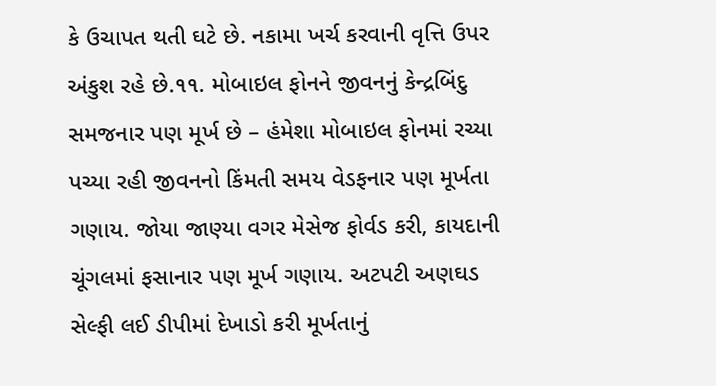કે ઉચાપત થતી ઘટે છે. નકામા ખર્ચ કરવાની વૃત્તિ ઉપર અંકુશ રહે છે.૧૧. મોબાઇલ ફોનને જીવનનું કેન્દ્રબિંદુ સમજનાર પણ મૂર્ખ છે – હંમેશા મોબાઇલ ફોનમાં રચ્યા પચ્યા રહી જીવનનો કિંમતી સમય વેડફનાર પણ મૂર્ખતા ગણાય. જોયા જાણ્યા વગર મેસેજ ફોર્વડ કરી, કાયદાની ચૂંગલમાં ફસાનાર પણ મૂર્ખ ગણાય. અટપટી અણઘડ સેલ્ફી લઈ ડીપીમાં દેખાડો કરી મૂર્ખતાનું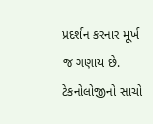પ્રદર્શન કરનાર મૂર્ખ જ ગણાય છે. ટેકનોલોજીનો સાચો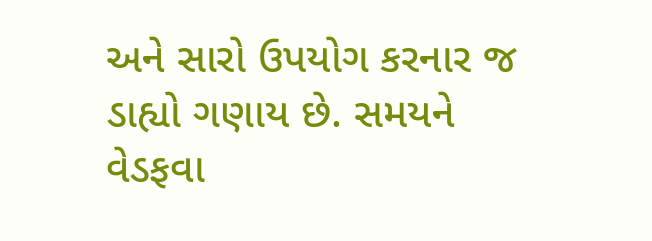અને સારો ઉપયોગ કરનાર જ ડાહ્યો ગણાય છે. સમયને વેડફવા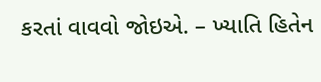કરતાં વાવવો જોઇએ. – ખ્યાતિ હિતેન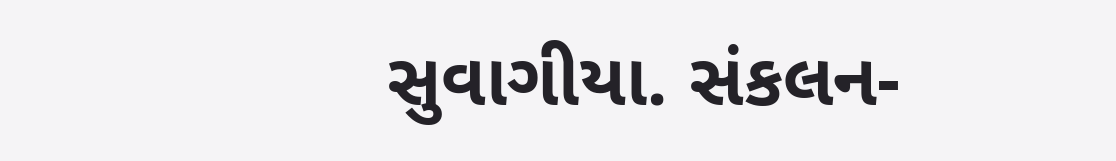સુવાગીયા. સંકલન-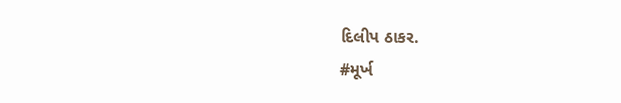દિલીપ ઠાકર.
#મૂર્ખ